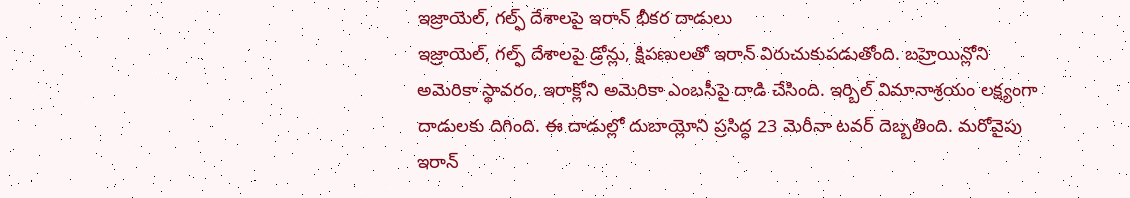ఇజ్రాయెల్, గల్ఫ్ దేశాలపై ఇరాన్ భీకర దాడులు
ఇజ్రాయెల్, గల్ఫ్ దేశాలపై డ్రోన్లు, క్షిపణులతో ఇరాన్ విరుచుకుపడుతోంది. బహ్రెయిన్లోని అమెరికా స్థావరం, ఇరాక్లోని అమెరికా ఎంబసీపై దాడి చేసింది. ఇర్బిల్ విమానాశ్రయం లక్ష్యంగా దాడులకు దిగింది. ఈ దాడుల్లో దుబాయ్లోని ప్రసిద్ధ 23 మెరీనా టవర్ దెబ్బతింది. మరోవైపు ఇరాన్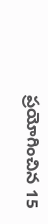ప్రయోగించిన 15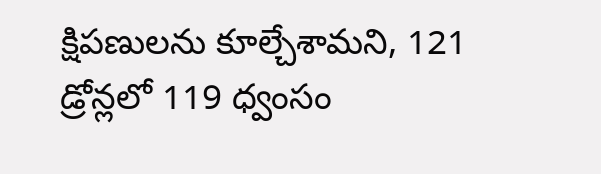క్షిపణులను కూల్చేశామని, 121 డ్రోన్లలో 119 ధ్వంసం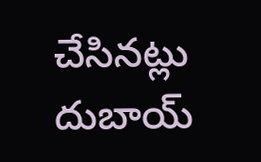చేసినట్లు దుబాయ్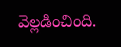వెల్లడించింది.